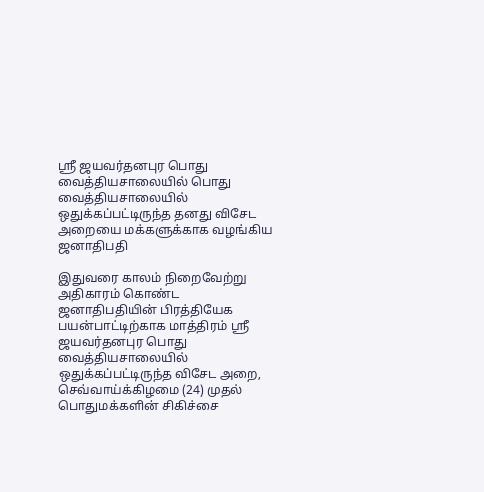ஸ்ரீ ஜயவர்தனபுர பொது வைத்தியசாலையில் பொது வைத்தியசாலையில் ஒதுக்கப்பட்டிருந்த தனது விசேட அறையை மக்களுக்காக வழங்கிய ஜனாதிபதி

இதுவரை காலம் நிறைவேற்று அதிகாரம் கொண்ட ஜனாதிபதியின் பிரத்தியேக பயன்பாட்டிற்காக மாத்திரம் ஸ்ரீ ஜயவர்தனபுர பொது வைத்தியசாலையில் ஒதுக்கப்பட்டிருந்த விசேட அறை, செவ்வாய்க்கிழமை (24) முதல் பொதுமக்களின் சிகிச்சை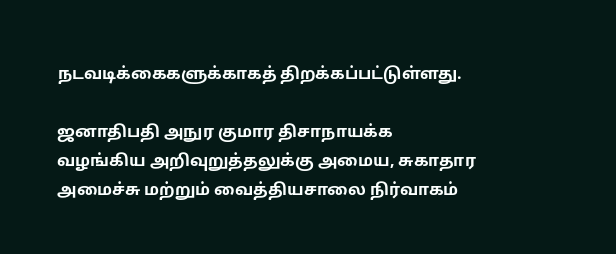நடவடிக்கைகளுக்காகத் திறக்கப்பட்டுள்ளது.

ஜனாதிபதி அநுர குமார திசாநாயக்க வழங்கிய அறிவுறுத்தலுக்கு அமைய, சுகாதார அமைச்சு மற்றும் வைத்தியசாலை நிர்வாகம்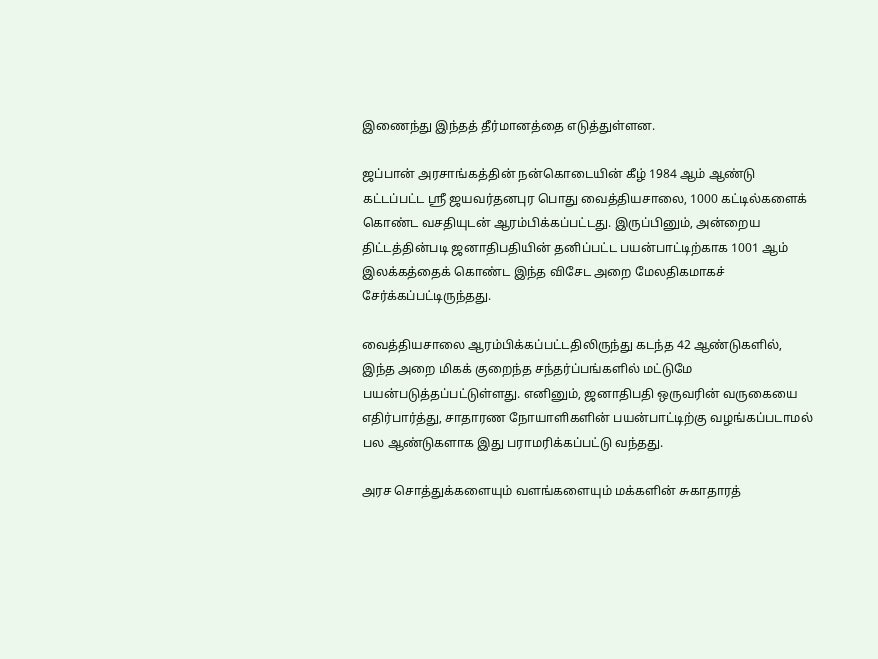இணைந்து இந்தத் தீர்மானத்தை எடுத்துள்ளன.

ஜப்பான் அரசாங்கத்தின் நன்கொடையின் கீழ் 1984 ஆம் ஆண்டு கட்டப்பட்ட ஸ்ரீ ஜயவர்தனபுர பொது வைத்தியசாலை, 1000 கட்டில்களைக் கொண்ட வசதியுடன் ஆரம்பிக்கப்பட்டது. இருப்பினும், அன்றைய திட்டத்தின்படி ஜனாதிபதியின் தனிப்பட்ட பயன்பாட்டிற்காக 1001 ஆம் இலக்கத்தைக் கொண்ட இந்த விசேட அறை மேலதிகமாகச் சேர்க்கப்பட்டிருந்தது.

வைத்தியசாலை ஆரம்பிக்கப்பட்டதிலிருந்து கடந்த 42 ஆண்டுகளில், இந்த அறை மிகக் குறைந்த சந்தர்ப்பங்களில் மட்டுமே பயன்படுத்தப்பட்டுள்ளது. எனினும், ஜனாதிபதி ஒருவரின் வருகையை எதிர்பார்த்து, சாதாரண நோயாளிகளின் பயன்பாட்டிற்கு வழங்கப்படாமல் பல ஆண்டுகளாக இது பராமரிக்கப்பட்டு வந்தது.

அரச சொத்துக்களையும் வளங்களையும் மக்களின் சுகாதாரத்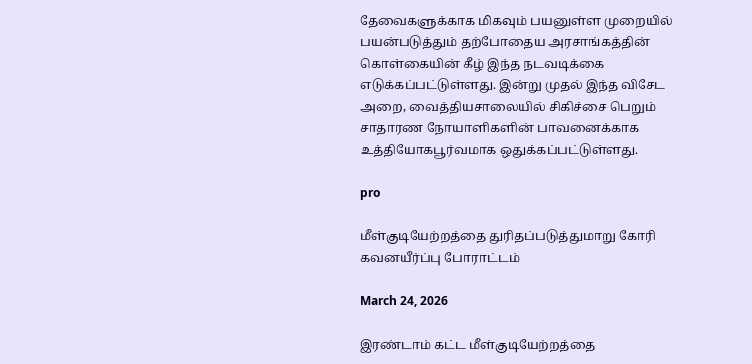தேவைகளுக்காக மிகவும் பயனுள்ள முறையில் பயன்படுத்தும் தற்போதைய அரசாங்கத்தின் கொள்கையின் கீழ் இந்த நடவடிக்கை எடுக்கப்பட்டுள்ளது. இன்று முதல் இந்த விசேட அறை, வைத்தியசாலையில் சிகிச்சை பெறும் சாதாரண நோயாளிகளின் பாவனைக்காக உத்தியோகபூர்வமாக ஒதுக்கப்பட்டுள்ளது.

pro

மீள்குடியேற்றத்தை துரிதப்படுத்துமாறு கோரி கவனயீர்ப்பு போராட்டம்

March 24, 2026

இரண்டாம் கட்ட மீள்குடியேற்றத்தை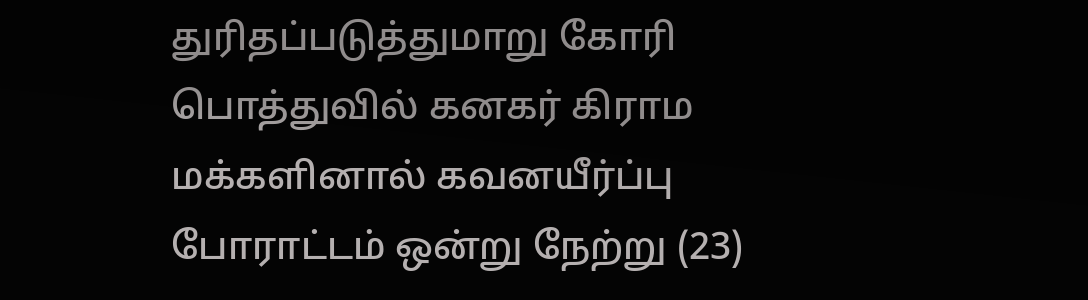துரிதப்படுத்துமாறு கோரி பொத்துவில் கனகர் கிராம மக்களினால் கவனயீர்ப்பு போராட்டம் ஒன்று நேற்று (23)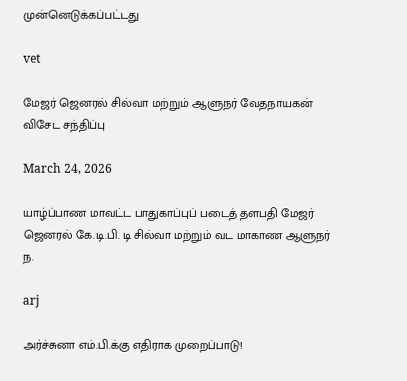முன்னெடுக்கப்பட்டது

vet

மேஜர் ஜெனரல் சில்வா மற்றும் ஆளுநர் வேதநாயகன் விசேட சந்திப்பு

March 24, 2026

யாழ்ப்பாண மாவட்ட பாதுகாப்புப் படைத் தளபதி மேஜர் ஜெனரல் கே.டி.பி. டி சில்வா மற்றும் வட மாகாண ஆளுநர் ந.

arj

அர்ச்சுனா எம்.பி.க்கு எதிராக முறைப்பாடு!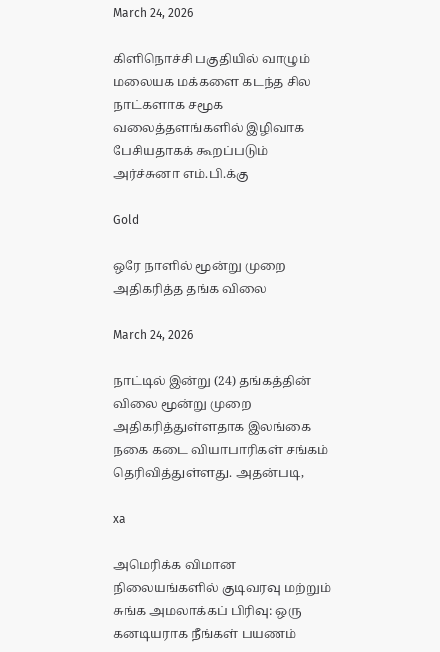March 24, 2026

கிளிநொச்சி பகுதியில் வாழும் மலையக மக்களை கடந்த சில நாட்களாக சமூக வலைத்தளங்களில் இழிவாக பேசியதாகக் கூறப்படும் அர்ச்சுனா எம்.பி.க்கு

Gold

ஒரே நாளில் மூன்று முறை அதிகரித்த தங்க விலை

March 24, 2026

நாட்டில் இன்று (24) தங்கத்தின் விலை மூன்று முறை அதிகரித்துள்ளதாக இலங்கை நகை கடை வியாபாரிகள் சங்கம் தெரிவித்துள்ளது. அதன்படி,

xa

அமெரிக்க விமான நிலையங்களில் குடிவரவு மற்றும் சுங்க அமலாக்கப் பிரிவு: ஒரு கனடியராக நீங்கள் பயணம்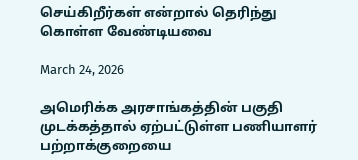செய்கிறீர்கள் என்றால் தெரிந்து கொள்ள வேண்டியவை

March 24, 2026

அமெரிக்க அரசாங்கத்தின் பகுதி முடக்கத்தால் ஏற்பட்டுள்ள பணியாளர் பற்றாக்குறையை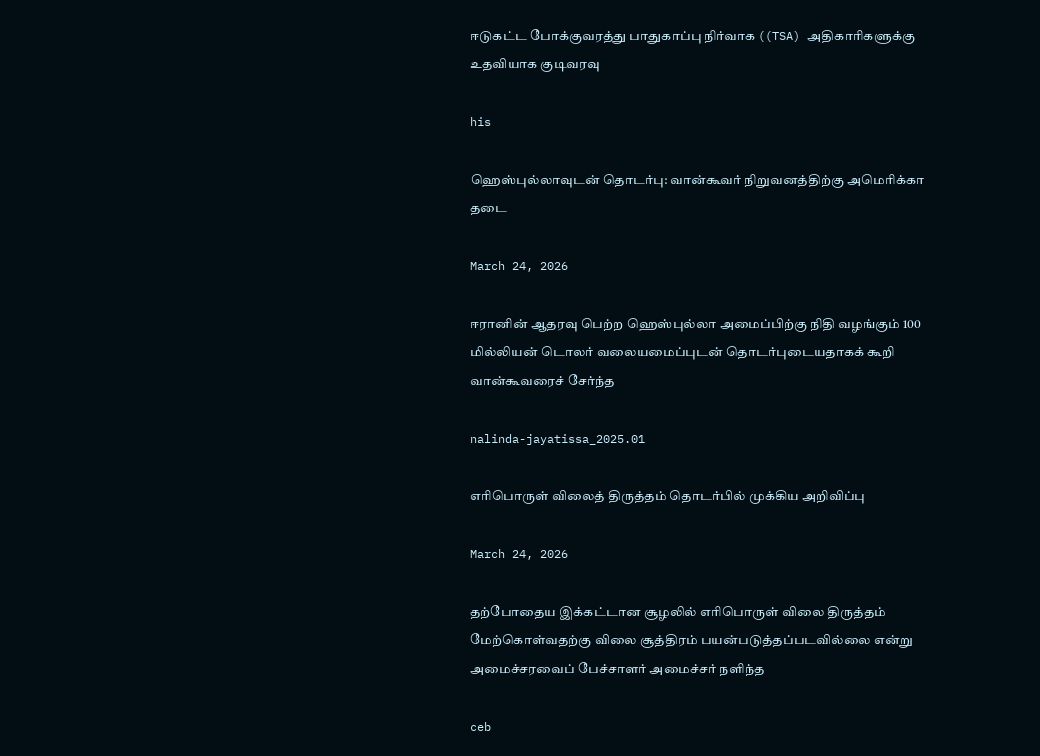ஈடுகட்ட போக்குவரத்து பாதுகாப்பு நிர்வாக ((TSA) அதிகாரிகளுக்கு உதவியாக குடிவரவு

his

ஹெஸ்புல்லாவுடன் தொடர்பு: வான்கூவர் நிறுவனத்திற்கு அமெரிக்கா தடை

March 24, 2026

ஈரானின் ஆதரவு பெற்ற ஹெஸ்புல்லா அமைப்பிற்கு நிதி வழங்கும் 100 மில்லியன் டொலர் வலையமைப்புடன் தொடர்புடையதாகக் கூறி வான்கூவரைச் சேர்ந்த

nalinda-jayatissa_2025.01

எரிபொருள் விலைத் திருத்தம் தொடர்பில் முக்கிய அறிவிப்பு

March 24, 2026

தற்போதைய இக்கட்டான சூழலில் எரிபொருள் விலை திருத்தம் மேற்கொள்வதற்கு விலை சூத்திரம் பயன்படுத்தப்படவில்லை என்று அமைச்சரவைப் பேச்சாளர் அமைச்சர் நளிந்த

ceb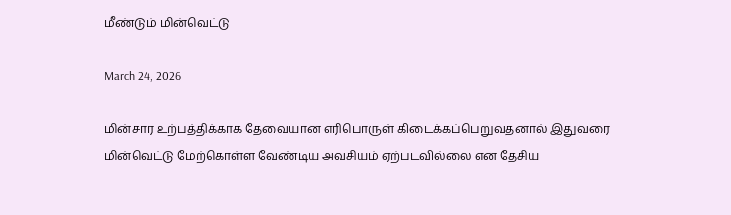மீண்டும் மின்வெட்டு

March 24, 2026

மின்சார உற்பத்திக்காக தேவையான எரிபொருள் கிடைக்கப்பெறுவதனால் இதுவரை மின்வெட்டு மேற்கொள்ள வேண்டிய அவசியம் ஏற்படவில்லை என தேசிய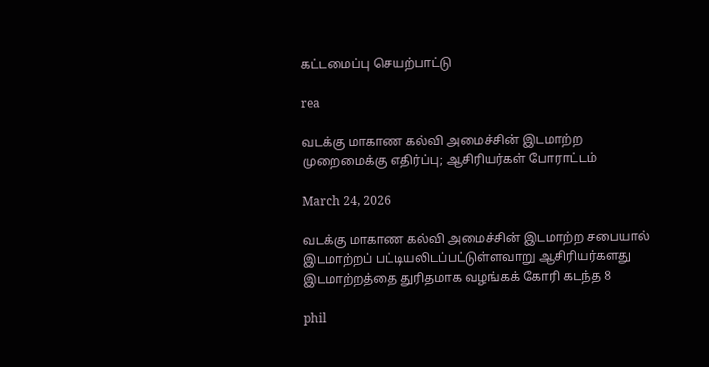கட்டமைப்பு செயற்பாட்டு

rea

வடக்கு மாகாண கல்வி அமைச்சின் இடமாற்ற முறைமைக்கு எதிர்ப்பு; ஆசிரியர்கள் போராட்டம்

March 24, 2026

வடக்கு மாகாண கல்வி அமைச்சின் இடமாற்ற சபையால் இடமாற்றப் பட்டியலிடப்பட்டுள்ளவாறு ஆசிரியர்களது இடமாற்றத்தை துரிதமாக வழங்கக் கோரி கடந்த 8

phil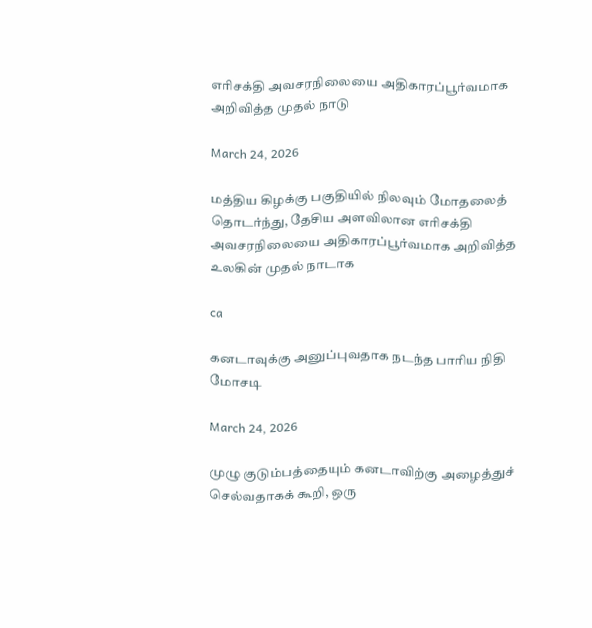எரிசக்தி அவசரநிலையை அதிகாரப்பூர்வமாக அறிவித்த முதல் நாடு

March 24, 2026

மத்திய கிழக்கு பகுதியில் நிலவும் மோதலைத் தொடர்ந்து, தேசிய அளவிலான எரிசக்தி அவசரநிலையை அதிகாரப்பூர்வமாக அறிவித்த உலகின் முதல் நாடாக

ca

கனடாவுக்கு அனுப்புவதாக நடந்த பாரிய நிதி மோசடி

March 24, 2026

முழு குடும்பத்தையும் கனடாவிற்கு அழைத்துச் செல்வதாகக் கூறி, ஒரு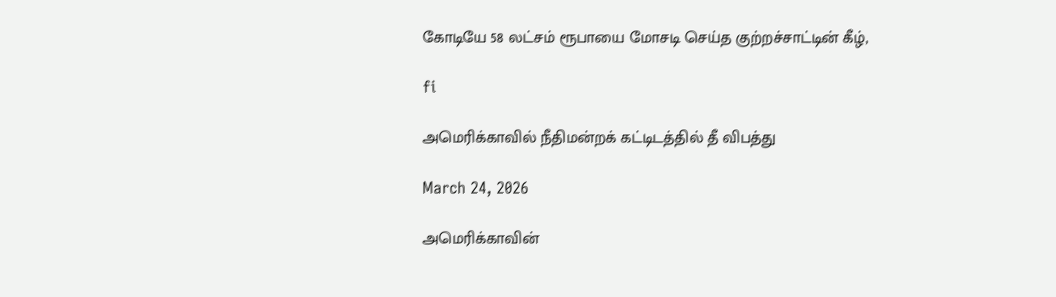கோடியே 58 லட்சம் ரூபாயை மோசடி செய்த குற்றச்சாட்டின் கீழ்,

fi

அமெரிக்காவில் நீதிமன்றக் கட்டிடத்தில் தீ விபத்து

March 24, 2026

அமெரிக்காவின்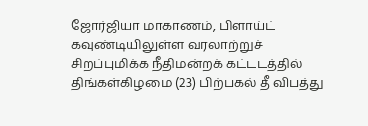ஜோர்ஜியா மாகாணம், பிளாய்ட் கவுண்டியிலுள்ள வரலாற்றுச் சிறப்புமிக்க நீதிமன்றக் கட்டடத்தில் திங்கள்கிழமை (23) பிற்பகல் தீ விபத்து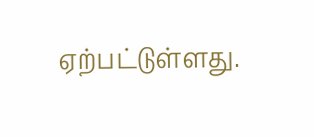ஏற்பட்டுள்ளது.